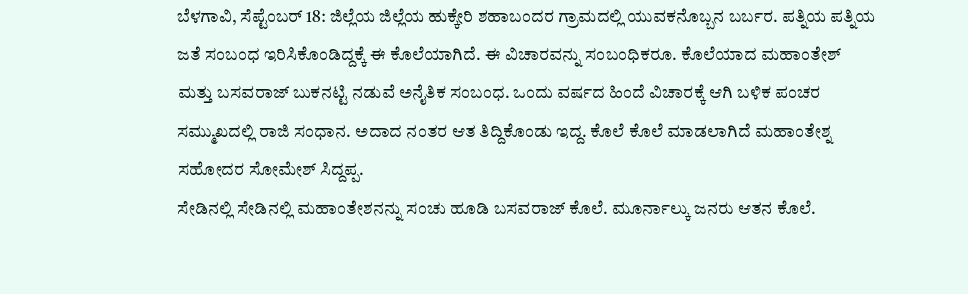ಬೆಳಗಾವಿ, ಸೆಪ್ಟೆಂಬರ್ 18: ಜಿಲ್ಲೆಯ ಜಿಲ್ಲೆಯ ಹುಕ್ಕೇರಿ ಶಹಾಬಂದರ ಗ್ರಾಮದಲ್ಲಿ ಯುವಕನೊಬ್ಬನ ಬರ್ಬರ. ಪತ್ನಿಯ ಪತ್ನಿಯ ಜತೆ ಸಂಬಂಧ ಇರಿಸಿಕೊಂಡಿದ್ದಕ್ಕೆ ಈ ಕೊಲೆಯಾಗಿದೆ. ಈ ವಿಚಾರವನ್ನು ಸಂಬಂಧಿಕರೂ. ಕೊಲೆಯಾದ ಮಹಾಂತೇಶ್ ಮತ್ತು ಬಸವರಾಜ್ ಬುಕನಟ್ಟಿ ನಡುವೆ ಅನೈತಿಕ ಸಂಬಂಧ. ಒಂದು ವರ್ಷದ ಹಿಂದೆ ವಿಚಾರಕ್ಕೆ ಆಗಿ ಬಳಿಕ ಪಂಚರ ಸಮ್ಮುಖದಲ್ಲಿ ರಾಜಿ ಸಂಧಾನ. ಅದಾದ ನಂತರ ಆತ ತಿದ್ದಿಕೊಂಡು ಇದ್ದ. ಕೊಲೆ ಕೊಲೆ ಮಾಡಲಾಗಿದೆ ಮಹಾಂತೇಶ್ನ ಸಹೋದರ ಸೋಮೇಶ್ ಸಿದ್ದಪ್ಪ.
ಸೇಡಿನಲ್ಲಿ ಸೇಡಿನಲ್ಲಿ ಮಹಾಂತೇಶನನ್ನು ಸಂಚು ಹೂಡಿ ಬಸವರಾಜ್ ಕೊಲೆ. ಮೂರ್ನಾಲ್ಕು ಜನರು ಆತನ ಕೊಲೆ.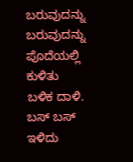ಬರುವುದನ್ನು ಬರುವುದನ್ನು ಪೊದೆಯಲ್ಲಿ ಕುಳಿತು ಬಳಿಕ ದಾಳಿ. ಬಸ್ ಬಸ್ ಇಳಿದು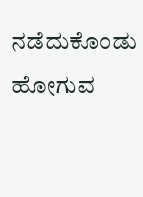ನಡೆದುಕೊಂಡು ಹೋಗುವ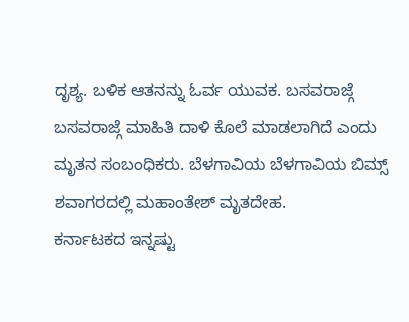ದೃಶ್ಯ. ಬಳಿಕ ಆತನನ್ನು ಓರ್ವ ಯುವಕ. ಬಸವರಾಜ್ಗೆ ಬಸವರಾಜ್ಗೆ ಮಾಹಿತಿ ದಾಳಿ ಕೊಲೆ ಮಾಡಲಾಗಿದೆ ಎಂದು ಮೃತನ ಸಂಬಂಧಿಕರು. ಬೆಳಗಾವಿಯ ಬೆಳಗಾವಿಯ ಬಿಮ್ಸ್ ಶವಾಗರದಲ್ಲಿ ಮಹಾಂತೇಶ್ ಮೃತದೇಹ.
ಕರ್ನಾಟಕದ ಇನ್ನಷ್ಟು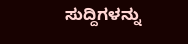ಸುದ್ದಿಗಳನ್ನು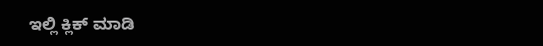ಇಲ್ಲಿ ಕ್ಲಿಕ್ ಮಾಡಿ